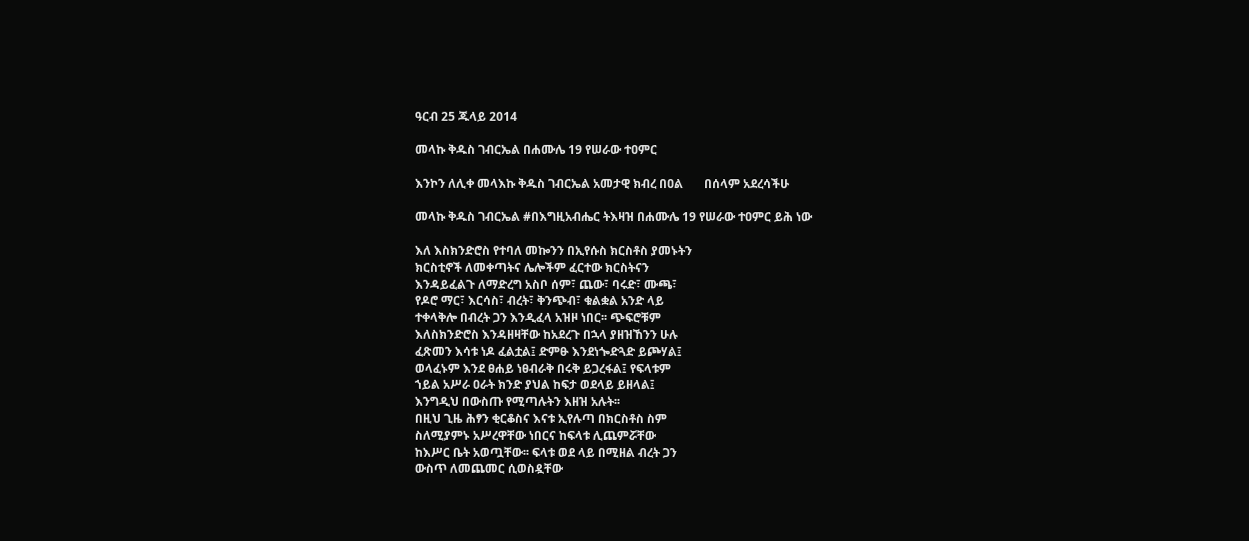ዓርብ 25 ጁላይ 2014

መላኩ ቅዱስ ገብርኤል በሐሙሌ 19 የሠራው ተዐምር

እንኮን ለሊቀ መላእኩ ቅዱስ ገብርኤል አመታዊ ክብረ በዐል       በሰላም አደረሳችሁ

መላኩ ቅዱስ ገብርኤል #በእግዚአብሔር ትእዛዝ በሐሙሌ 19 የሠራው ተዐምር ይሕ ነው

እለ እስክንድሮስ የተባለ መኰንን በኢየሱስ ክርስቶስ ያመኑትን
ክርስቲኖች ለመቀጣትና ሌሎችም ፈርተው ክርስትናን
እንዳይፈልጉ ለማድረግ አስቦ ሰም፣ ጨው፣ ባሩድ፣ ሙጫ፣
የዶሮ ማር፣ እርሳስ፣ ብረት፣ ቅንጭብ፣ ቁልቋል አንድ ላይ
ተቀላቅሎ በብረት ጋን እንዲፈላ አዝዞ ነበር፡፡ ጭፍሮቹም
እለስክንድሮስ እንዳዘዛቸው ከአደረጉ በኋላ ያዘዝኸንን ሁሉ
ፈጽመን እሳቱ ነዶ ፈልቷል፤ ድምፁ እንደነጐድጓድ ይጮሃል፤
ወላፈኑም እንደ ፀሐይ ነፀብራቅ በሩቅ ይጋረፋል፤ የፍላቱም
ኀይል አሥራ ዐራት ክንድ ያህል ከፍታ ወደላይ ይዘላል፤
እንግዲህ በውስጡ የሚጣሉትን እዘዝ አሉት፡፡
በዚህ ጊዜ ሕፃን ቂርቆስና እናቱ ኢየሉጣ በክርስቶስ ስም
ስለሚያምኑ አሥረዋቸው ነበርና ከፍላቱ ሊጨምሯቸው
ከእሥር ቤት አወጧቸው፡፡ ፍላቱ ወደ ላይ በሚዘል ብረት ጋን
ውስጥ ለመጨመር ሲወስዷቸው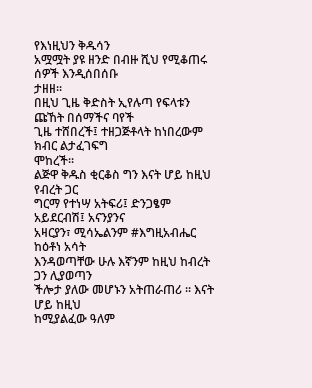የእነዚህን ቅዱሳን
አሟሟት ያዩ ዘንድ በብዙ ሺህ የሚቆጠሩ ሰዎች እንዲሰበሰቡ
ታዘዘ፡፡
በዚህ ጊዜ ቅድስት ኢየሉጣ የፍላቱን ጩኸት በሰማችና ባየች
ጊዜ ተሸበረች፤ ተዘጋጅቶላት ከነበረውም ክብር ልታፈገፍግ
ሞከረች፡፡
ልጅዋ ቅዱስ ቂርቆስ ግን እናት ሆይ ከዚህ የብረት ጋር
ግርማ የተነሣ አትፍሪ፤ ድንጋፄም አይደርብሽ፤ አናንያንና
አዛርያን፣ ሚሳኤልንም #እግዚአብሔር ከዕቶነ አሳት
እንዳወጣቸው ሁሉ እኛንም ከዚህ ከብረት ጋን ሊያወጣን
ችሎታ ያለው መሆኑን አትጠራጠሪ ፡፡ እናት ሆይ ከዚህ
ከሚያልፈው ዓለም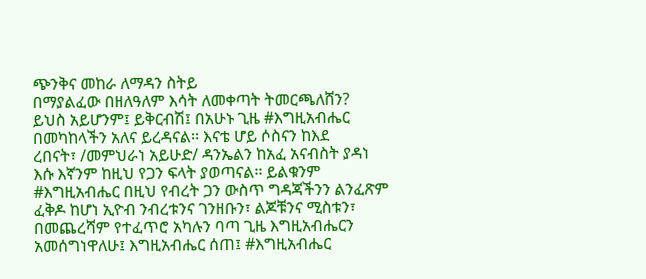ጭንቅና መከራ ለማዳን ስትይ
በማያልፈው በዘለዓለም እሳት ለመቀጣት ትመርጫለሸን?
ይህስ አይሆንም፤ ይቅርብሽ፤ በአሁኑ ጊዜ #እግዚአብሔር
በመካከላችን አለና ይረዳናል፡፡ እናቴ ሆይ ሶስናን ከእደ
ረበናት፣ /መምህራነ አይሁድ/ ዳንኤልን ከአፈ አናብስት ያዳነ
እሱ እኛንም ከዚህ የጋን ፍላት ያወጣናል፡፡ ይልቁንም
#እግዚአብሔር በዚህ የብረት ጋን ውስጥ ግዳጃችንን ልንፈጽም
ፈቅዶ ከሆነ ኢዮብ ንብረቱንና ገንዘቡን፣ ልጆቹንና ሚስቱን፣
በመጨረሻም የተፈጥሮ አካሉን ባጣ ጊዜ እግዚአብሔርን
አመሰግነዋለሁ፤ እግዚአብሔር ሰጠ፤ #እግዚአብሔር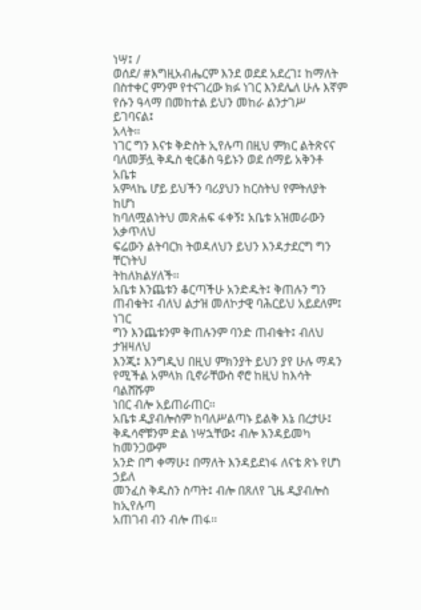ነሣ፤ /
ወሰደ/ #እግዚአብሔርም እንደ ወደደ አደረገ፤ ከማለት
በስተቀር ምንም የተናገረው ክፉ ነገር እንደሌለ ሁሉ እኛም
የሱን ዓላማ በመከተል ይህን መከራ ልንታገሥ ይገባናል፤
አላት፡፡
ነገር ግን እናቱ ቅድስት ኢየሉጣ በዚህ ምክር ልትጽናና
ባለመቻሏ ቅዱስ ቂርቆስ ዓይኑን ወደ ሰማይ አቅንቶ አቤቱ
አምላኬ ሆይ ይህችን ባሪያህን ከርስትህ የምትለያት ከሆነ
ከባለሟልነትህ መጽሐፍ ፋቀኝ፤ አቤቱ አዝመራውን አቃጥለህ
ፍሬውን ልትባርክ ትወዳለህን ይህን እንዳታደርግ ግን ቸርነትህ
ትከለክልሃለች፡፡
አቤቱ እንጨቱን ቆርጣችሁ አንድዱት፤ ቅጠሉን ግን
ጠብቁት፤ ብለህ ልታዝ መለኮታዊ ባሕርይህ አይደለም፤ ነገር
ግን እንጨቱንም ቅጠሉንም ባንድ ጠብቁት፤ ብለህ ታዝዛለህ
እንጂ፤ እንግዲህ በዚህ ምክንያት ይህን ያየ ሁሉ ማዳን
የሚችል አምላክ ቢኖራቸውስ ኖሮ ከዚህ ከእሳት ባልሸሹም
ነበር ብሎ አይጠራጠር፡፡
አቤቱ ዲያብሎስም ከባለሥልጣኑ ይልቅ እኔ በረታሁ፤
ቅዱሳኖቹንም ድል ነሣኋቸው፤ ብሎ እንዳይመካ ከመንጋውም
አንድ በግ ቀማሁ፤ በማለት እንዳይደነፋ ለናቴ ጽኑ የሆነ ኃይለ
መንፈስ ቅዱስን ስጣት፤ ብሎ በጸለየ ጊዜ ዲያብሎስ ከኢየሉጣ
አጠገብ ብን ብሎ ጠፋ፡፡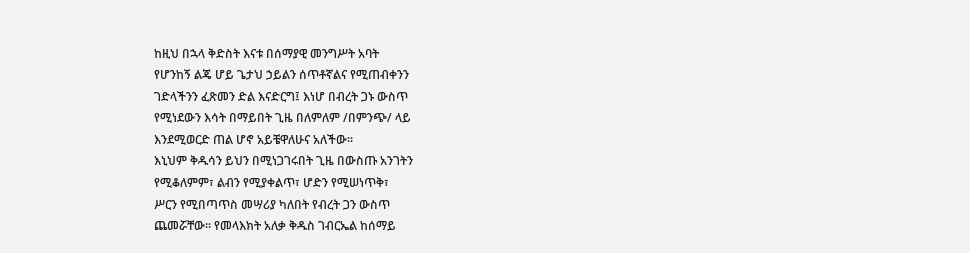ከዚህ በኋላ ቅድስት እናቱ በሰማያዊ መንግሥት አባት
የሆንከኝ ልጄ ሆይ ጌታህ ኃይልን ሰጥቶኛልና የሚጠብቀንን
ገድላችንን ፈጽመን ድል እናድርግ፤ እነሆ በብረት ጋኑ ውስጥ
የሚነደውን እሳት በማይበት ጊዜ በለምለም /በምንጭ/ ላይ
እንደሚወርድ ጠል ሆኖ አይቼዋለሁና አለችው፡፡
እኒህም ቅዱሳን ይህን በሚነጋገሩበት ጊዜ በውስጡ አንገትን
የሚቆለምም፣ ልብን የሚያቀልጥ፣ ሆድን የሚሠነጥቅ፣
ሥርን የሚበጣጥስ መሣሪያ ካለበት የብረት ጋን ውስጥ
ጨመሯቸው፡፡ የመላእክት አለቃ ቅዱስ ገብርኤል ከሰማይ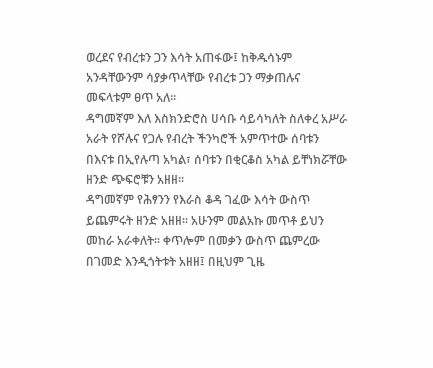ወረደና የብረቱን ጋን እሳት አጠፋው፤ ከቅዱሳኑም
አንዳቸውንም ሳያቃጥላቸው የብረቱ ጋን ማቃጠሉና
መፍላቱም ፀጥ አለ፡፡
ዳግመኛም እለ እስክንድሮስ ሀሳቡ ሳይሳካለት ስለቀረ አሥራ
አራት የሾሉና የጋሉ የብረት ችንካሮች አምጥተው ሰባቱን
በእናቱ በኢየሉጣ አካል፣ ሰባቱን በቂርቆስ አካል ይቸነክሯቸው
ዘንድ ጭፍሮቹን አዘዘ፡፡
ዳግመኛም የሕፃንን የእራስ ቆዳ ገፈው እሳት ውስጥ
ይጨምሩት ዘንድ አዘዘ፡፡ አሁንም መልአኩ መጥቶ ይህን
መከራ አራቀለት፡፡ ቀጥሎም በመቃን ውስጥ ጨምረው
በገመድ እንዲጎትቱት አዘዘ፤ በዚህም ጊዜ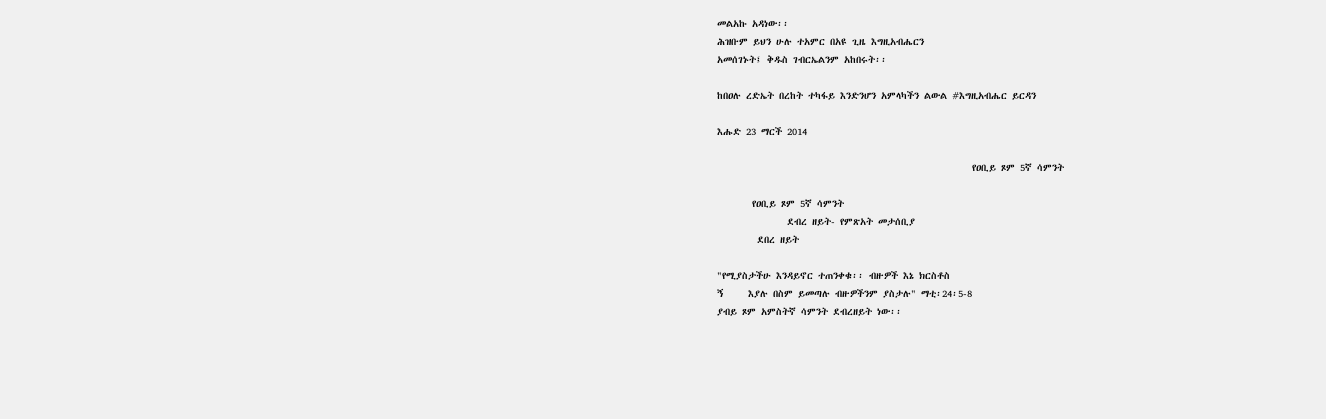መልአኩ አዳነው፡፡
ሕዝቡም ይህን ሁሉ ተአምር በአዩ ጊዜ እግዚአብሔርን
አመሰገኑት፤ ቅዱስ ገብርኤልንም አከበሩት፡፡

ከበዐሉ ረድኤት በረከት ተካፋይ እንድንሆን አምላካችን ልውል #እግዚአብሔር ይርዳን

እሑድ 23 ማርች 2014

                                                   የዐቢይ ጾም 5ኛ ሳምንት

       የዐቢይ ጾም 5ኛ ሳምንት
              ደብረ ዘይት- የምጽአት መታሰቢያ
        ደበረ ዘይት

"የሚያስታችሁ እንዳይኖር ተጠንቀቁ፡፡ ብዙዎች እኔ ክርስቶስ
ኝ     እያሉ በስም ይመጣሉ ብዙዎችንም ያስታሉ" ማቲ፡24፡5-8
ያብይ ጾም አምስትኛ ሳምንት ደብረዘይት ነው፡፡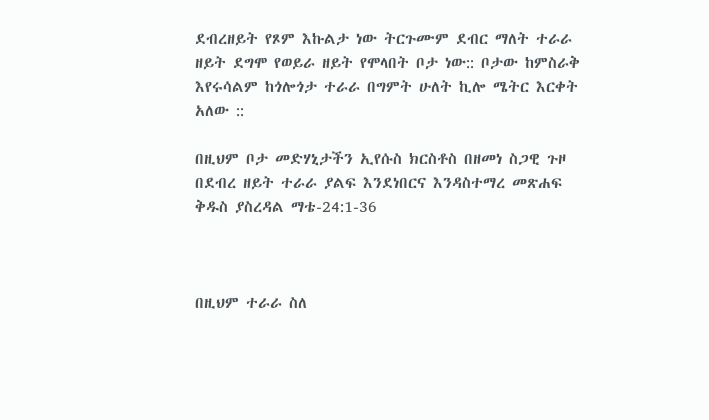ደብረዘይት የጾም እኩልታ ነው ትርጉሙም ደብር ማለት ተራራ ዘይት ደግሞ የወይራ ዘይት የሞላበት ቦታ ነው:: ቦታው ከምስራቅ እየሩሳልም ከጎሎጎታ ተራራ በግምት ሁለት ኪሎ ሜትር እርቀት አለው ::

በዚህም ቦታ መድሃኒታችን ኢየሱስ ክርስቶስ በዘመነ ስጋዊ ጉዞ በደብረ ዘይት ተራራ ያልፍ እንደነበርና እንዳስተማረ መጽሐፍ ቅዱስ ያስረዳል ማቴ-24:1-36



በዚህም ተራራ ስለ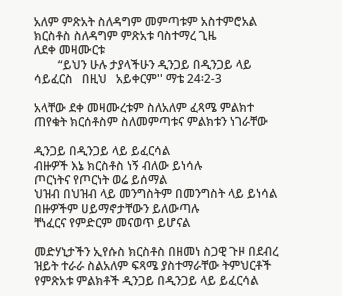አለም ምጽአት ስለዳግም መምጣቱም አስተምሮአል ክርስቶስ ስለዳግም ምጽአቱ ባስተማረ ጊዜ
ለደቀ መዛሙርቱ
        “ይህን ሁሉ ታያላችሁን ዲንጋይ በዲንጋይ ላይ ሳይፈርስ   በዚህ   አይቀርም'' ማቴ 24፡2-3

አላቸው ደቀ መዛሙረቱም ስለአለም ፈጻሜ ምልክተ ጠየቁት ክርሰቶስም ስለመምጣቱና ምልክቱን ነገራቸው

ዲንጋይ በዲንጋይ ላይ ይፈርሳል
ብዙዎች እኔ ክርስቶስ ነኝ ብለው ይነሳሉ
ጦርነትና የጦርነት ወሬ ይሰማል
ህዝብ በህዝብ ላይ መንግስትም በመንግስት ላይ ይነሳል
በዙዎችም ሀይማኖታቸውን ይለውጣሉ
ቸነፈርና የምድርም መናወጥ ይሆናል

መድሃኒታችን ኢየሱስ ክርስቶስ በዘመነ ስጋዊ ጉዞ በደብረ ዝይት ተራራ ስልአለም ፍጻሜ ያስተማራቸው ትምህርቶች የምጽአቱ ምልክቶች ዲንጋይ በዲንጋይ ላይ ይፈርሳል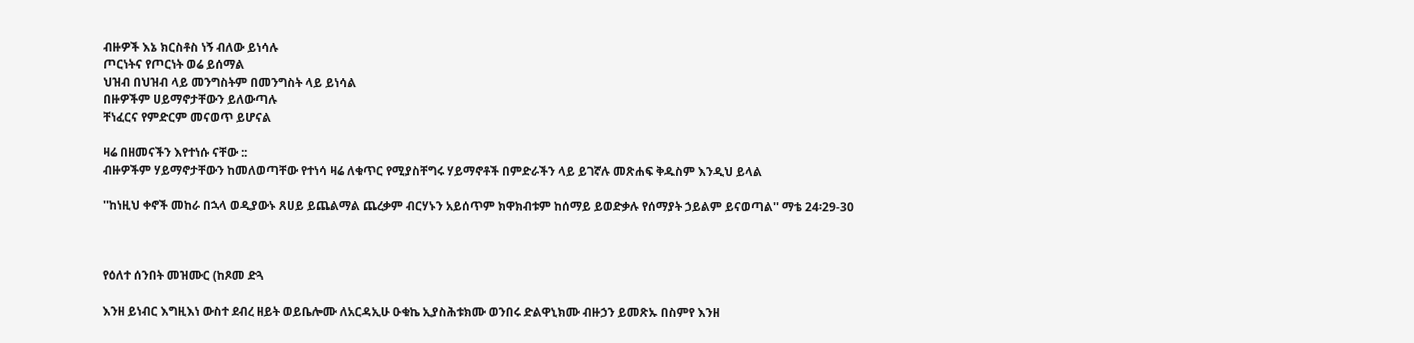ብዙዎች እኔ ክርስቶስ ነኝ ብለው ይነሳሉ
ጦርነትና የጦርነት ወሬ ይሰማል
ህዝብ በህዝብ ላይ መንግስትም በመንግስት ላይ ይነሳል
በዙዎችም ሀይማኖታቸውን ይለውጣሉ
ቸነፈርና የምድርም መናወጥ ይሆናል

ዛሬ በዘመናችን እየተነሱ ናቸው ::
ብዙዎችም ሃይማኖታቸውን ከመለወጣቸው የተነሳ ዛሬ ለቁጥር የሚያስቸግሩ ሃይማኖቶች በምድራችን ላይ ይገኛሉ መጽሐፍ ቅዱስም እንዲህ ይላል

''ከነዚህ ቀኖች መከራ በኋላ ወዲያውኑ ጸሀይ ይጨልማል ጨረቃም ብርሃኑን አይሰጥም ክዋክብቱም ከሰማይ ይወድቃሉ የሰማያት ኃይልም ይናወጣል'' ማቴ 24፡29-30



የዕለተ ሰንበት መዝሙር (ከጾመ ድጓ

እንዘ ይነብር እግዚእነ ውስተ ደብረ ዘይት ወይቤሎሙ ለአርዳኢሁ ዑቁኬ ኢያስሕቱክሙ ወንበሩ ድልዋኒክሙ ብዙኃን ይመጽኡ በስምየ እንዘ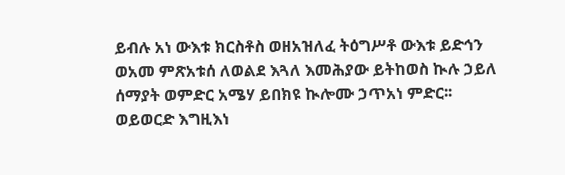ይብሉ አነ ውእቱ ክርስቶስ ወዘአዝለፈ ትዕግሥቶ ውእቱ ይድኅን ወአመ ምጽአቱሰ ለወልደ እጓለ እመሕያው ይትከወስ ኲሉ ኃይለ ሰማያት ወምድር አሜሃ ይበክዩ ኲሎሙ ኃጥአነ ምድር፡፡ ወይወርድ እግዚእነ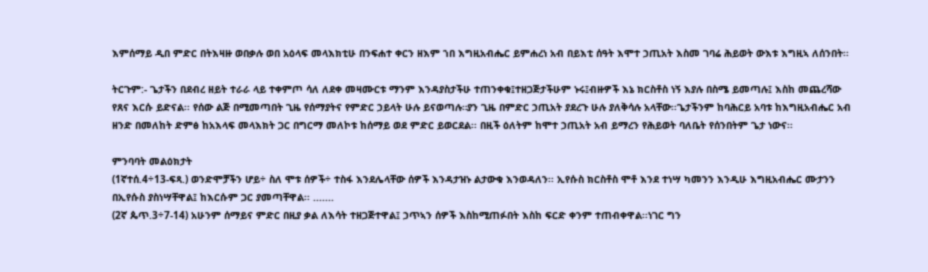እምሰማይ ዲበ ምድር በትእዛዙ ወበቃሉ ወበ አዕላፍ መላእክቲሁ በንፍሐተ ቀርን ዘእም ኀበ እግዚአብሔር ይምሐረነ አብ በይእቲ ሰዓት እሞተ ኃጢአት እስመ ገባሬ ሕይወት ውእቱ እግዚኣ ለሰንበት፡፡

ትርጉም:- ጌታችን በደብረ ዘይት ተራራ ላይ ተቀምጦ ሳለ ለደቀ መዛሙርቱ ማንም እንዳያስታችሁ ተጠንቀቁ፤ተዘጋጅታችሁም ኑሩ፤ብዙዎች እኔ ክርስቶስ ነኝ እያሉ በስሜ ይመጣሉ፤ እስከ መጨረሻው የጸና እርሱ ይድናል፡፡ የሰው ልጅ በሚመጣበት ጊዜ የሰማያትና የምድር ኃይላት ሁሉ ይናወጣሉ።ያን ጊዜ በምድር ኃጢአት ያደረጉ ሁሉ ያለቅሳሉ አላቸው፡፡ጌታችንም ከባሕርይ አባቱ ከእግዚአብሔር አብ ዘንድ በመለከት ድምፅ ከአእላፍ መላእክት ጋር በግርማ መለኮቱ ከሰማይ ወደ ምድር ይወርደል፡፡ በዚች ዕለትም ከሞተ ኃጢአት አብ ይማረን የሕይወት ባለቤት የሰንበትም ጌታ ነውና፡፡

ምንባባት መልዕክታት
(1ኛተሰ.4÷13-ፍጻ.) ወንድሞቻችን ሆይ÷ ስለ ሞቱ ሰዎች÷ ተስፋ እንደሌላቸው ሰዎች እንዳታዝኑ ልታውቁ እንወዳለን፡፡ ኢየሱስ ክርስቶስ ሞቶ እንደ ተነሣ ካመንን እንዲሁ እግዚአብሔር ሙታንን በኢየሱስ ያስነሣቸዋል፤ ከእርሱም ጋር ያመጣቸዋል፡፡ .......
(2ኛ ጴጥ.3÷7-14) አሁንም ሰማይና ምድር በዚያ ቃል ለእሳት ተዘጋጅተዋል፤ ኃጥኣን ሰዎች እስከሚጠፉበት እስከ ፍርድ ቀንም ተጠብቀዋል፡፡ነገር ግን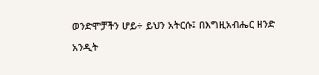ወንድሞቻችን ሆይ÷ ይህን አትርሱ፤ በእግዚአብሔር ዘንድ አንዲት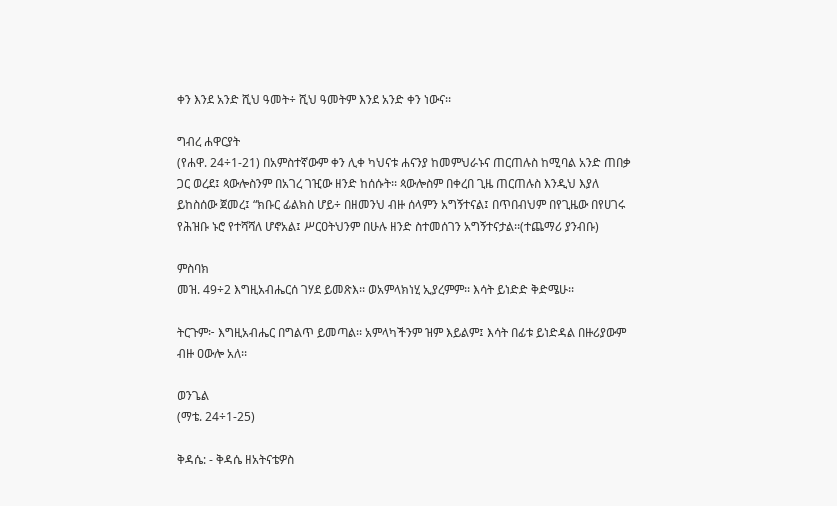ቀን እንደ አንድ ሺህ ዓመት÷ ሺህ ዓመትም እንደ አንድ ቀን ነውና፡፡

ግብረ ሐዋርያት
(የሐዋ. 24÷1-21) በአምስተኛውም ቀን ሊቀ ካህናቱ ሐናንያ ከመምህራኑና ጠርጠሉስ ከሚባል አንድ ጠበቃ ጋር ወረደ፤ ጳውሎስንም በአገረ ገዢው ዘንድ ከሰሱት፡፡ ጳውሎስም በቀረበ ጊዜ ጠርጠሉስ እንዲህ እያለ ይከስሰው ጀመረ፤ “ክቡር ፊልክስ ሆይ÷ በዘመንህ ብዙ ሰላምን አግኝተናል፤ በጥበብህም በየጊዜው በየሀገሩ የሕዝቡ ኑሮ የተሻሻለ ሆኖአል፤ ሥርዐትህንም በሁሉ ዘንድ ስተመሰገን አግኝተናታል፡፡(ተጨማሪ ያንብቡ)

ምስባክ
መዝ. 49÷2 እግዚአብሔርሰ ገሃደ ይመጽእ፡፡ ወአምላክነሂ ኢያረምም፡፡ እሳት ይነድድ ቅድሜሁ፡፡

ትርጉም፦ እግዚአብሔር በግልጥ ይመጣል፡፡ አምላካችንም ዝም እይልም፤ እሳት በፊቱ ይነድዳል በዙሪያውም ብዙ ዐውሎ አለ፡፡

ወንጌል
(ማቴ. 24÷1-25)

ቅዳሴ: - ቅዳሴ ዘአትናቴዎስ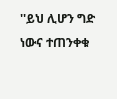''ይህ ሊሆን ግድ ነውና ተጠንቀቁ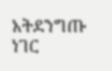አትደንግጡ ነገር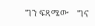ግን ፍጻሜው    ግና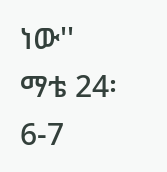ነው''
ማቴ 24፡6-7